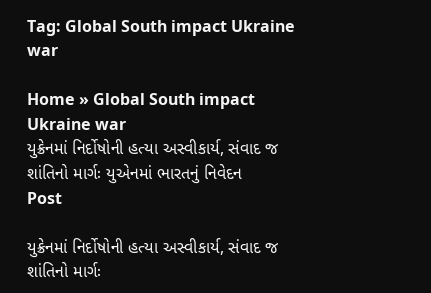Tag: Global South impact Ukraine war

Home » Global South impact Ukraine war
યુક્રેનમાં નિર્દોષોની હત્યા અસ્વીકાર્ય, સંવાદ જ શાંતિનો માર્ગઃ યુએનમાં ભારતનું નિવેદન
Post

યુક્રેનમાં નિર્દોષોની હત્યા અસ્વીકાર્ય, સંવાદ જ શાંતિનો માર્ગઃ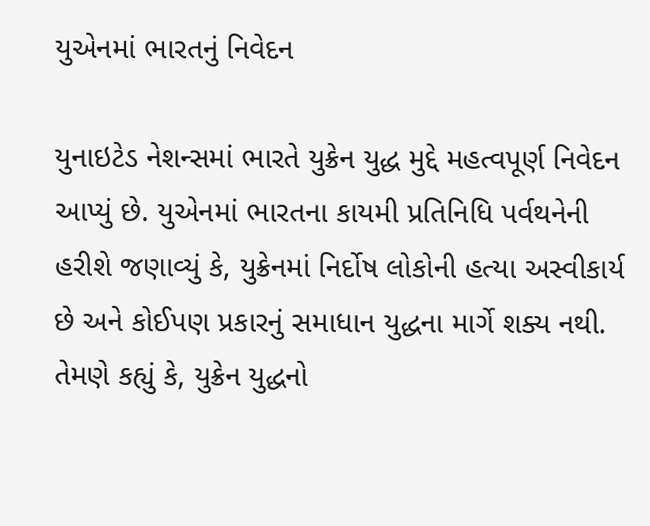યુએનમાં ભારતનું નિવેદન

યુનાઇટેડ નેશન્સમાં ભારતે યુક્રેન યુદ્ધ મુદ્દે મહત્વપૂર્ણ નિવેદન આપ્યું છે. યુએનમાં ભારતના કાયમી પ્રતિનિધિ પર્વથનેની હરીશે જણાવ્યું કે, યુક્રેનમાં નિર્દોષ લોકોની હત્યા અસ્વીકાર્ય છે અને કોઈપણ પ્રકારનું સમાધાન યુદ્ધના માર્ગે શક્ય નથી. તેમણે કહ્યું કે, યુક્રેન યુદ્ધનો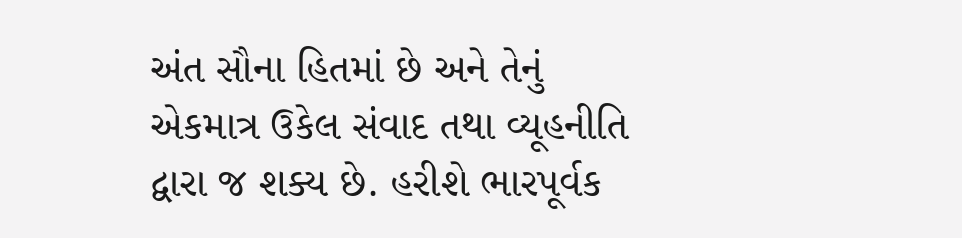અંત સૌના હિતમાં છે અને તેનું એકમાત્ર ઉકેલ સંવાદ તથા વ્યૂહનીતિ દ્વારા જ શક્ય છે. હરીશે ભારપૂર્વક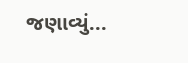જણાવ્યું...